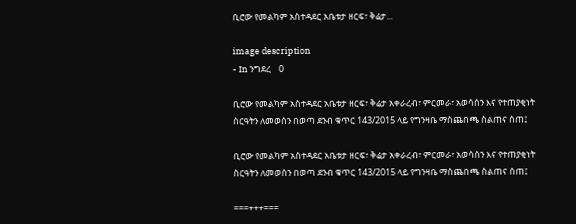ቢሮው የመልካም አስተዳደር አቤቱታ ዘርፍ፣ ቅሬታ...

image description
- In ንግደረ    0

ቢሮው የመልካም አስተዳደር አቤቱታ ዘርፍ፣ ቅሬታ አቀራረብ፣ ምርመራ፣ አወሳሰን እና የተጠያቂነት ስርዓትን ለመወሰን በወጣ ደንብ ቁጥር 143/2015 ላይ የግንዛቤ ማስጨበጫ ስልጠና ሰጠ፤

ቢሮው የመልካም አስተዳደር አቤቱታ ዘርፍ፣ ቅሬታ አቀራረብ፣ ምርመራ፣ አወሳሰን እና የተጠያቂነት ስርዓትን ለመወሰን በወጣ ደንብ ቁጥር 143/2015 ላይ የግንዛቤ ማስጨበጫ ስልጠና ሰጠ፤

===+++===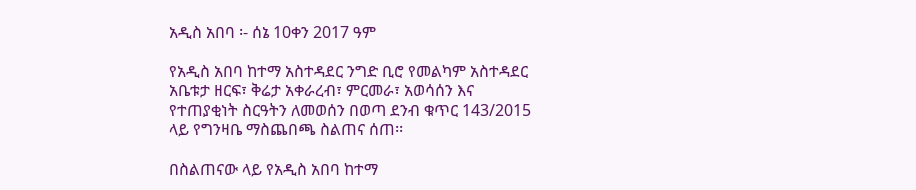አዲስ አበባ ፡- ሰኔ 10ቀን 2017 ዓም

የአዲስ አበባ ከተማ አስተዳደር ንግድ ቢሮ የመልካም አስተዳደር አቤቱታ ዘርፍ፣ ቅሬታ አቀራረብ፣ ምርመራ፣ አወሳሰን እና የተጠያቂነት ስርዓትን ለመወሰን በወጣ ደንብ ቁጥር 143/2015 ላይ የግንዛቤ ማስጨበጫ ስልጠና ሰጠ፡፡

በስልጠናው ላይ የአዲስ አበባ ከተማ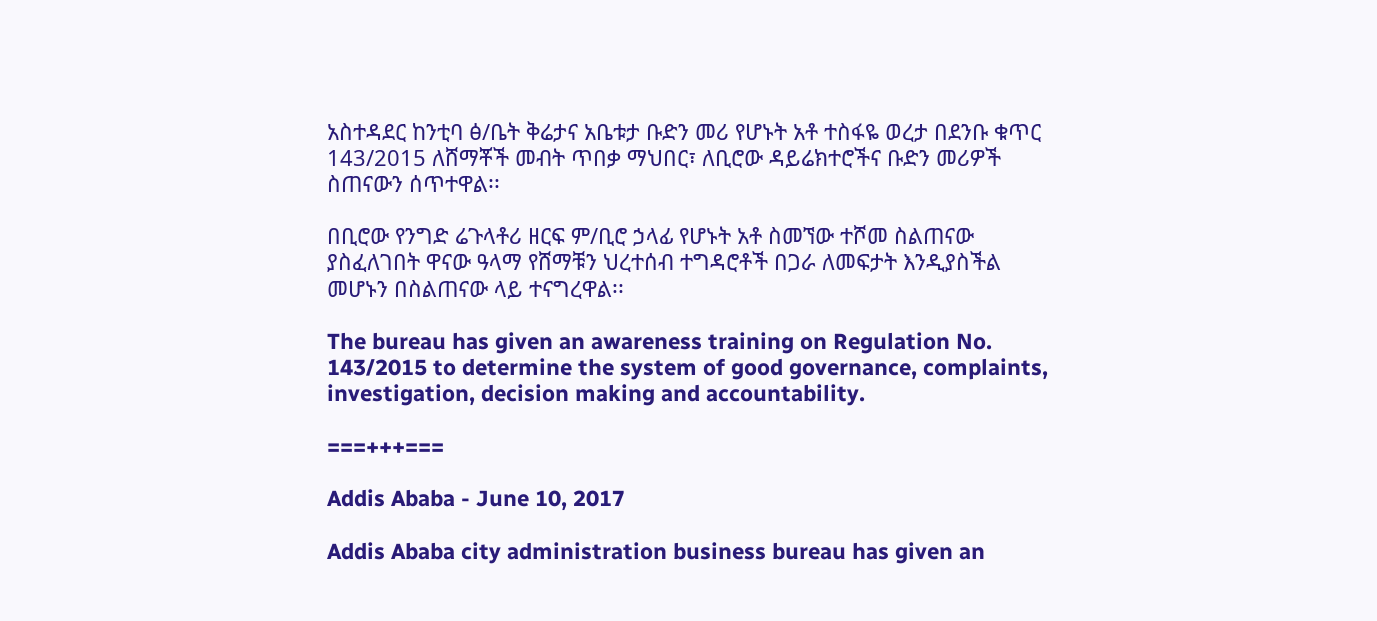አስተዳደር ከንቲባ ፅ/ቤት ቅሬታና አቤቱታ ቡድን መሪ የሆኑት አቶ ተስፋዬ ወረታ በደንቡ ቁጥር 143/2015 ለሸማቾች መብት ጥበቃ ማህበር፣ ለቢሮው ዳይሬክተሮችና ቡድን መሪዎች ስጠናውን ሰጥተዋል፡፡

በቢሮው የንግድ ሬጉላቶሪ ዘርፍ ም/ቢሮ ኃላፊ የሆኑት አቶ ስመኘው ተሾመ ስልጠናው ያስፈለገበት ዋናው ዓላማ የሸማቹን ህረተሰብ ተግዳሮቶች በጋራ ለመፍታት እንዲያስችል መሆኑን በስልጠናው ላይ ተናግረዋል፡፡

The bureau has given an awareness training on Regulation No. 143/2015 to determine the system of good governance, complaints, investigation, decision making and accountability.

===+++===

Addis Ababa - June 10, 2017

Addis Ababa city administration business bureau has given an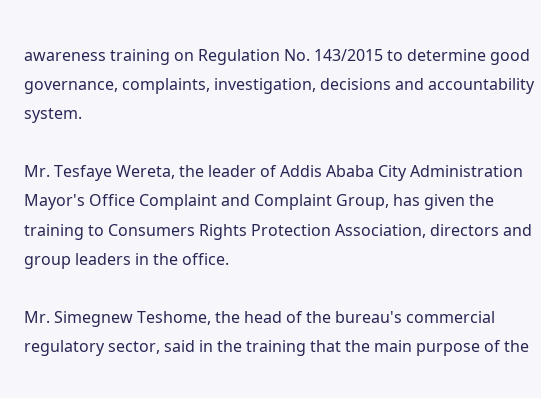awareness training on Regulation No. 143/2015 to determine good governance, complaints, investigation, decisions and accountability system.

Mr. Tesfaye Wereta, the leader of Addis Ababa City Administration Mayor's Office Complaint and Complaint Group, has given the training to Consumers Rights Protection Association, directors and group leaders in the office.

Mr. Simegnew Teshome, the head of the bureau's commercial regulatory sector, said in the training that the main purpose of the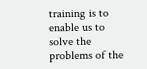training is to enable us to solve the problems of the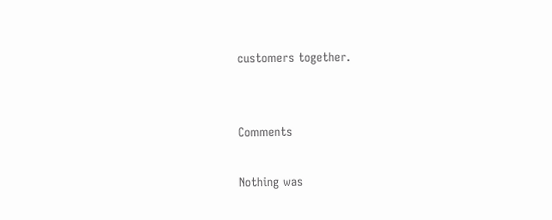customers together.


Comments

Nothing was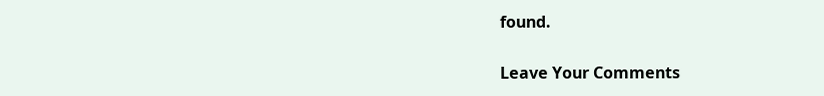found.

Leave Your Comments